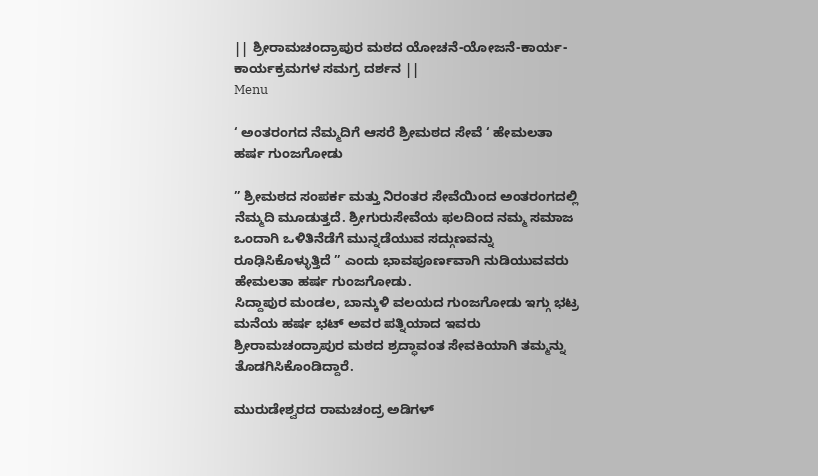|| ಶ್ರೀರಾಮಚಂದ್ರಾಪುರ ಮಠದ ಯೋಚನೆ-ಯೋಜನೆ-ಕಾರ್ಯ-ಕಾರ್ಯಕ್ರಮಗಳ ಸಮಗ್ರ ದರ್ಶನ ||
Menu

‘ ಅಂತರಂಗದ ನೆಮ್ಮದಿಗೆ ಆಸರೆ ಶ್ರೀಮಠದ ಸೇವೆ ‘ ಹೇಮಲತಾ ಹರ್ಷ ಗುಂಜಗೋಡು

” ಶ್ರೀಮಠದ ಸಂಪರ್ಕ ಮತ್ತು ನಿರಂತರ ಸೇವೆಯಿಂದ ಅಂತರಂಗದಲ್ಲಿ ನೆಮ್ಮದಿ ಮೂಡುತ್ತದೆ. ಶ್ರೀಗುರುಸೇವೆಯ ಫಲದಿಂದ ನಮ್ಮ ಸಮಾಜ ಒಂದಾಗಿ ಒಳಿತಿನೆಡೆಗೆ ಮುನ್ನಡೆಯುವ ಸದ್ಗುಣವನ್ನು ರೂಢಿಸಿಕೊಳ್ಳುತ್ತಿದೆ ” ಎಂದು ಭಾವಪೂರ್ಣವಾಗಿ ನುಡಿಯುವವರು ಹೇಮಲತಾ ಹರ್ಷ ಗುಂಜಗೋಡು.
ಸಿದ್ದಾಪುರ ಮಂಡಲ, ಬಾನ್ಕುಳಿ ವಲಯದ ಗುಂಜಗೋಡು ಇಗ್ಗು ಭಟ್ರ ಮನೆಯ ಹರ್ಷ ಭಟ್ ಅವರ ಪತ್ನಿಯಾದ ಇವರು ಶ್ರೀರಾಮಚಂದ್ರಾಪುರ ಮಠದ ಶ್ರದ್ಧಾವಂತ ಸೇವಕಿಯಾಗಿ ತಮ್ಮನ್ನು ತೊಡಗಿಸಿಕೊಂಡಿದ್ದಾರೆ.

ಮುರುಡೇಶ್ವರದ ರಾಮಚಂದ್ರ ಅಡಿಗಳ್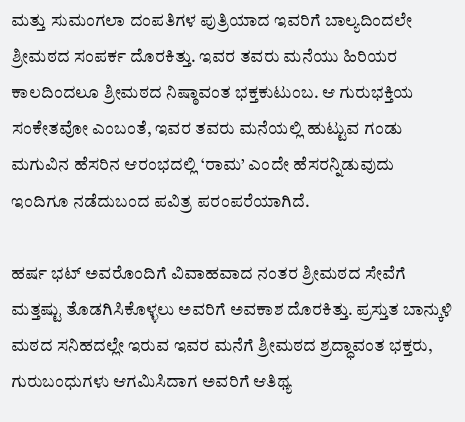ಮತ್ತು ಸುಮಂಗಲಾ ದಂಪತಿಗಳ ಪುತ್ರಿಯಾದ ಇವರಿಗೆ ಬಾಲ್ಯದಿಂದಲೇ ಶ್ರೀಮಠದ ಸಂಪರ್ಕ ದೊರಕಿತ್ತು. ಇವರ ತವರು ಮನೆಯು ಹಿರಿಯರ ಕಾಲದಿಂದಲೂ ಶ್ರೀಮಠದ ನಿಷ್ಠಾವಂತ ಭಕ್ತಕುಟುಂಬ. ಆ ಗುರುಭಕ್ತಿಯ ಸಂಕೇತವೋ ಎಂಬಂತೆ, ಇವರ ತವರು ಮನೆಯಲ್ಲಿ ಹುಟ್ಟುವ ಗಂಡು ಮಗುವಿನ ಹೆಸರಿನ ಆರಂಭದಲ್ಲಿ ‘ರಾಮ’ ಎಂದೇ ಹೆಸರನ್ನಿಡುವುದು ಇಂದಿಗೂ ನಡೆದುಬಂದ ಪವಿತ್ರ ಪರಂಪರೆಯಾಗಿದೆ.

ಹರ್ಷ ಭಟ್ ಅವರೊಂದಿಗೆ ವಿವಾಹವಾದ ನಂತರ ಶ್ರೀಮಠದ ಸೇವೆಗೆ ಮತ್ತಷ್ಟು ತೊಡಗಿಸಿಕೊಳ್ಳಲು ಅವರಿಗೆ ಅವಕಾಶ ದೊರಕಿತ್ತು. ಪ್ರಸ್ತುತ ಬಾನ್ಕುಳಿ ಮಠದ ಸನಿಹದಲ್ಲೇ ಇರುವ ಇವರ ಮನೆಗೆ ಶ್ರೀಮಠದ ಶ್ರದ್ಧಾವಂತ ಭಕ್ತರು, ಗುರುಬಂಧುಗಳು ಆಗಮಿಸಿದಾಗ ಅವರಿಗೆ ಆತಿಥ್ಯ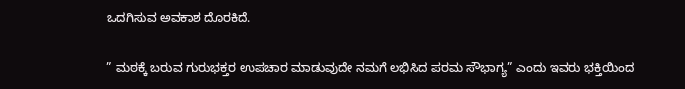ಒದಗಿಸುವ ಅವಕಾಶ ದೊರಕಿದೆ.

” ಮಠಕ್ಕೆ ಬರುವ ಗುರುಭಕ್ತರ ಉಪಚಾರ ಮಾಡುವುದೇ ನಮಗೆ ಲಭಿಸಿದ ಪರಮ ಸೌಭಾಗ್ಯ” ಎಂದು ಇವರು ಭಕ್ತಿಯಿಂದ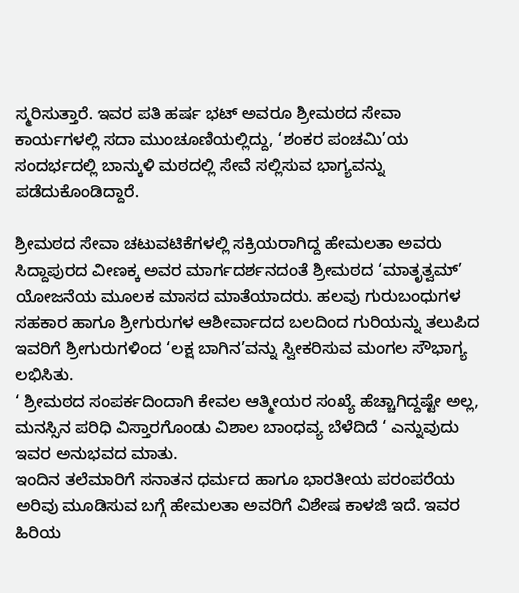ಸ್ಮರಿಸುತ್ತಾರೆ. ಇವರ ಪತಿ ಹರ್ಷ ಭಟ್ ಅವರೂ ಶ್ರೀಮಠದ ಸೇವಾ ಕಾರ್ಯಗಳಲ್ಲಿ ಸದಾ ಮುಂಚೂಣಿಯಲ್ಲಿದ್ದು, ‘ಶಂಕರ ಪಂಚಮಿ’ಯ
ಸಂದರ್ಭದಲ್ಲಿ ಬಾನ್ಕುಳಿ ಮಠದಲ್ಲಿ ಸೇವೆ ಸಲ್ಲಿಸುವ ಭಾಗ್ಯವನ್ನು ಪಡೆದುಕೊಂಡಿದ್ದಾರೆ.

ಶ್ರೀಮಠದ ಸೇವಾ ಚಟುವಟಿಕೆಗಳಲ್ಲಿ ಸಕ್ರಿಯರಾಗಿದ್ದ ಹೇಮಲತಾ ಅವರು ಸಿದ್ದಾಪುರದ ವೀಣಕ್ಕ ಅವರ ಮಾರ್ಗದರ್ಶನದಂತೆ ಶ್ರೀಮಠದ ‘ಮಾತೃತ್ವಮ್’ ಯೋಜನೆಯ ಮೂಲಕ ಮಾಸದ ಮಾತೆಯಾದರು. ಹಲವು ಗುರುಬಂಧುಗಳ ಸಹಕಾರ ಹಾಗೂ ಶ್ರೀಗುರುಗಳ ಆಶೀರ್ವಾದದ ಬಲದಿಂದ ಗುರಿಯನ್ನು ತಲುಪಿದ ಇವರಿಗೆ ಶ್ರೀಗುರುಗಳಿಂದ ‘ಲಕ್ಷ ಬಾಗಿನ’ವನ್ನು ಸ್ವೀಕರಿಸುವ ಮಂಗಲ ಸೌಭಾಗ್ಯ ಲಭಿಸಿತು.
‘ ಶ್ರೀಮಠದ ಸಂಪರ್ಕದಿಂದಾಗಿ ಕೇವಲ ಆತ್ಮೀಯರ ಸಂಖ್ಯೆ ಹೆಚ್ಚಾಗಿದ್ದಷ್ಟೇ ಅಲ್ಲ, ಮನಸ್ಸಿನ ಪರಿಧಿ ವಿಸ್ತಾರಗೊಂಡು ವಿಶಾಲ ಬಾಂಧವ್ಯ ಬೆಳೆದಿದೆ ‘ ಎನ್ನುವುದು ಇವರ ಅನುಭವದ ಮಾತು.
ಇಂದಿನ ತಲೆಮಾರಿಗೆ ಸನಾತನ ಧರ್ಮದ ಹಾಗೂ ಭಾರತೀಯ ಪರಂಪರೆಯ ಅರಿವು ಮೂಡಿಸುವ ಬಗ್ಗೆ ಹೇಮಲತಾ ಅವರಿಗೆ ವಿಶೇಷ ಕಾಳಜಿ ಇದೆ. ಇವರ ಹಿರಿಯ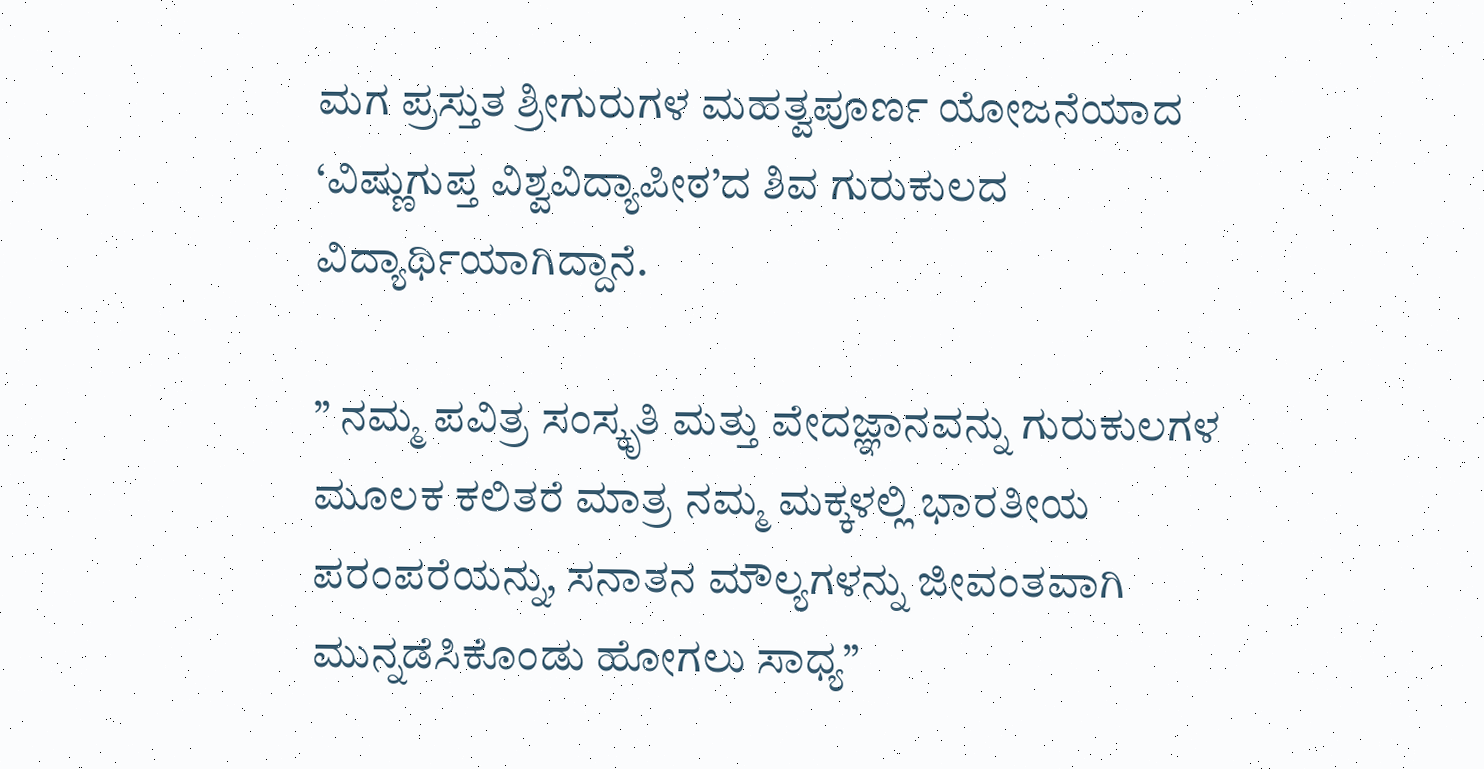ಮಗ ಪ್ರಸ್ತುತ ಶ್ರೀಗುರುಗಳ ಮಹತ್ವಪೂರ್ಣ ಯೋಜನೆಯಾದ ‘ವಿಷ್ಣುಗುಪ್ತ ವಿಶ್ವವಿದ್ಯಾಪೀಠ’ದ ಶಿವ ಗುರುಕುಲದ ವಿದ್ಯಾರ್ಥಿಯಾಗಿದ್ದಾನೆ.

” ನಮ್ಮ ಪವಿತ್ರ ಸಂಸ್ಕೃತಿ ಮತ್ತು ವೇದಜ್ಞಾನವನ್ನು ಗುರುಕುಲಗಳ ಮೂಲಕ ಕಲಿತರೆ ಮಾತ್ರ ನಮ್ಮ ಮಕ್ಕಳಲ್ಲಿ ಭಾರತೀಯ ಪರಂಪರೆಯನ್ನು, ಸನಾತನ ಮೌಲ್ಯಗಳನ್ನು ಜೀವಂತವಾಗಿ ಮುನ್ನಡೆಸಿಕೊಂಡು ಹೋಗಲು ಸಾಧ್ಯ”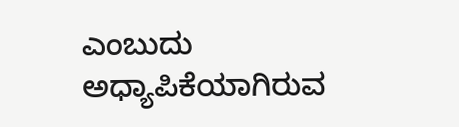ಎಂಬುದು
ಅಧ್ಯಾಪಿಕೆಯಾಗಿರುವ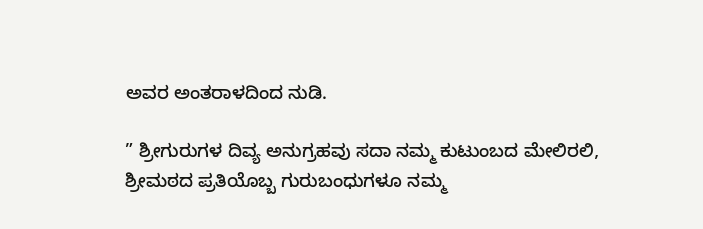ಅವರ ಅಂತರಾಳದಿಂದ ನುಡಿ.

” ಶ್ರೀಗುರುಗಳ ದಿವ್ಯ ಅನುಗ್ರಹವು ಸದಾ ನಮ್ಮ ಕುಟುಂಬದ ಮೇಲಿರಲಿ, ಶ್ರೀಮಠದ ಪ್ರತಿಯೊಬ್ಬ ಗುರುಬಂಧುಗಳೂ ನಮ್ಮ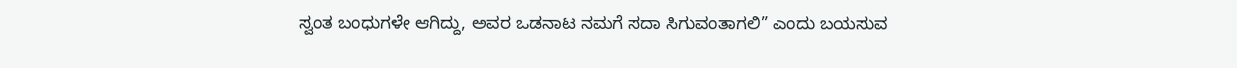ಸ್ವಂತ ಬಂಧುಗಳೇ ಆಗಿದ್ದು, ಅವರ ಒಡನಾಟ ನಮಗೆ ಸದಾ ಸಿಗುವಂತಾಗಲಿ” ಎಂದು ಬಯಸುವ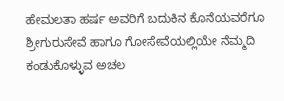ಹೇಮಲತಾ ಹರ್ಷ ಅವರಿಗೆ ಬದುಕಿನ ಕೊನೆಯವರೆಗೂ ಶ್ರೀಗುರುಸೇವೆ ಹಾಗೂ ಗೋಸೇವೆಯಲ್ಲಿಯೇ ನೆಮ್ಮದಿ ಕಂಡುಕೊಳ್ಳುವ ಅಚಲ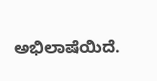ಅಭಿಲಾಷೆಯಿದೆ.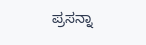ಪ್ರಸನ್ನಾ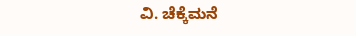ವಿ. ಚೆಕ್ಕೆಮನೆ